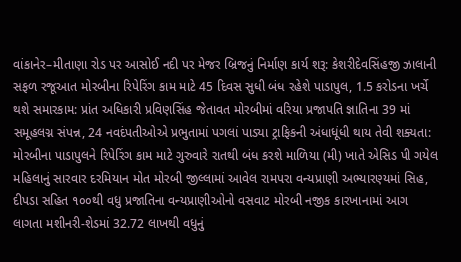વાંકાનેર–મીતાણા રોડ પર આસોઈ નદી પર મેજર બ્રિજનું નિર્માણ કાર્ય શરૂ: કેશરીદેવસિંહજી ઝાલાની સફળ રજૂઆત મોરબીના રિપેરિંગ કામ માટે 45 દિવસ સુધી બંધ રહેશે પાડાપુલ, 1.5 કરોડના ખર્ચે થશે સમારકામ: પ્રાંત અધિકારી પ્રવિણસિંહ જેતાવત મોરબીમાં વરિયા પ્રજાપતિ જ્ઞાતિના 39 માં સમૂહલગ્ન સંપન્ન, 24 નવદંપતીઓએ પ્રભુતામાં પગલાં પાડ્યા ટ્રાફિકની અંધાધૂંધી થાય તેવી શક્યતા: મોરબીના પાડાપુલને રિપેરિંગ કામ માટે ગુરુવારે રાતથી બંધ કરશે માળિયા (મી) ખાતે એસિડ પી ગયેલ મહિલાનું સારવાર દરમિયાન મોત મોરબી જીલ્લામાં આવેલ રામપરા વન્યપ્રાણી અભ્યારણ્યમાં સિહ, દીપડા સહિત ૧૦૦થી વધુ પ્રજાતિના વન્યપ્રાણીઓનો વસવાટ મોરબી નજીક કારખાનામાં આગ લાગતા મશીનરી-શેડમાં 32.72 લાખથી વધુનું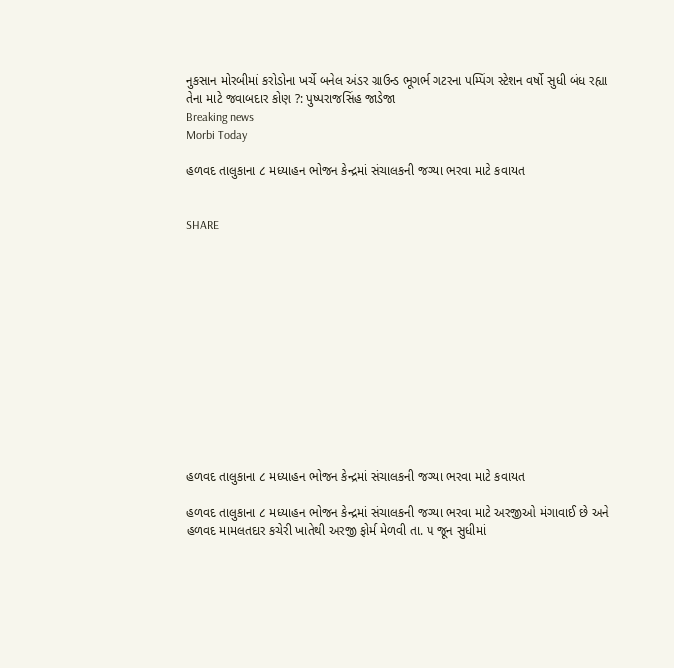નુકસાન મોરબીમાં કરોડોના ખર્ચે બનેલ અંડર ગ્રાઉન્ડ ભૂગર્ભ ગટરના પમ્પિંગ સ્ટેશન વર્ષો સુધી બંધ રહ્યા તેના માટે જવાબદાર કોણ ?: પુષ્પરાજસિંહ જાડેજા
Breaking news
Morbi Today

હળવદ તાલુકાના ૮ મધ્યાહન ભોજન કેન્દ્રમાં સંચાલકની જગ્યા ભરવા માટે કવાયત


SHARE













હળવદ તાલુકાના ૮ મધ્યાહન ભોજન કેન્દ્રમાં સંચાલકની જગ્યા ભરવા માટે કવાયત

હળવદ તાલુકાના ૮ મધ્યાહન ભોજન કેન્દ્રમાં સંચાલકની જગ્યા ભરવા માટે અરજીઓ મંગાવાઈ છે અને હળવદ મામલતદાર કચેરી ખાતેથી અરજી ફોર્મ મેળવી તા. ૫ જૂન સુધીમાં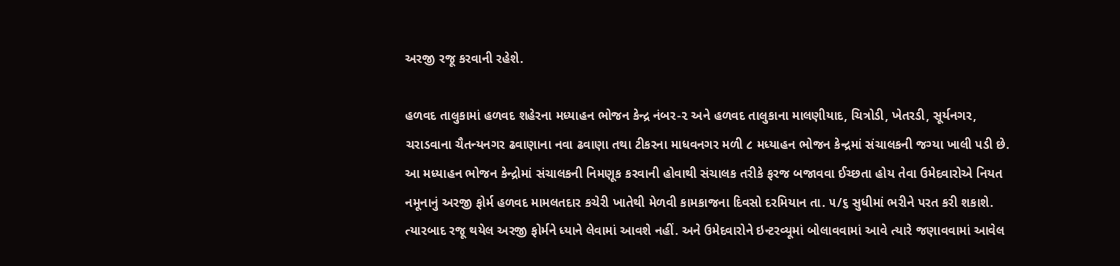અરજી રજૂ કરવાની રહેશે.

હળવદ તાલુકામાં હળવદ શહેરના મધ્યાહન ભોજન કેન્દ્ર નંબર-૨ અને હળવદ તાલુકાના માલણીયાદ, ચિત્રોડી, ખેતરડી, સૂર્યનગર, ચરાડવાના ચૈતન્યનગર ઢવાણાના નવા ઢવાણા તથા ટીકરના માધવનગર મળી ૮ મધ્યાહન ભોજન કેન્દ્રમાં સંચાલકની જગ્યા ખાલી પડી છે. આ મધ્યાહન ભોજન કેન્દ્રોમાં સંચાલકની નિમણૂક કરવાની હોવાથી સંચાલક તરીકે ફરજ બજાવવા ઈચ્છતા હોય તેવા ઉમેદવારોએ નિયત નમૂનાનું અરજી ફોર્મ હળવદ મામલતદાર કચેરી ખાતેથી મેળવી કામકાજના દિવસો દરમિયાન તા. ૫/૬ સુધીમાં ભરીને પરત કરી શકાશે. ત્યારબાદ રજૂ થયેલ અરજી ફોર્મને ધ્યાને લેવામાં આવશે નહીં. અને ઉમેદવારોને ઇન્ટરવ્યૂમાં બોલાવવામાં આવે ત્યારે જણાવવામાં આવેલ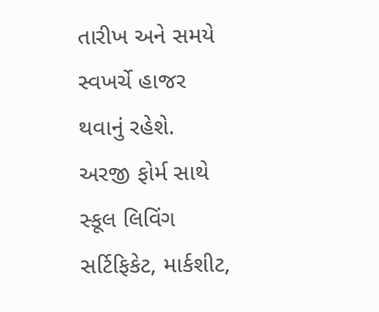તારીખ અને સમયે સ્વખર્ચે હાજર થવાનું રહેશે. અરજી ફોર્મ સાથે સ્કૂલ લિવિંગ સર્ટિફિકેટ, માર્કશીટ,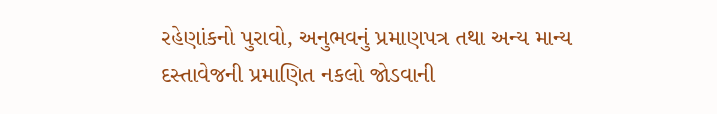રહેણાંકનો પુરાવો, અનુભવનું પ્રમાણપત્ર તથા અન્ય માન્ય દસ્તાવેજની પ્રમાણિત નકલો જોડવાની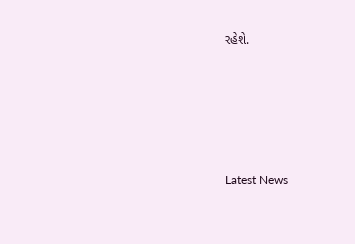રહેશે.






Latest News